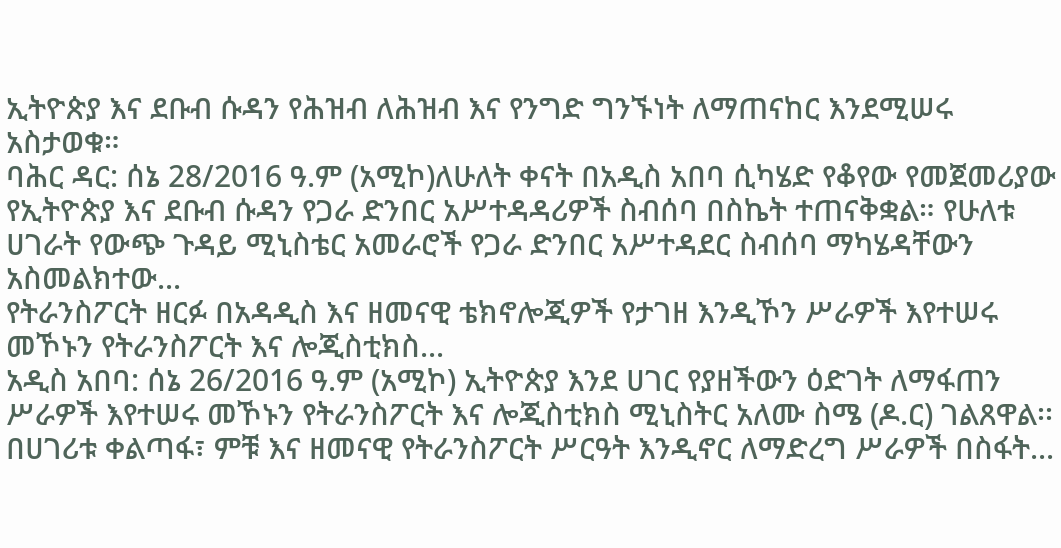ኢትዮጵያ እና ደቡብ ሱዳን የሕዝብ ለሕዝብ እና የንግድ ግንኙነት ለማጠናከር እንደሚሠሩ አስታወቁ።
ባሕር ዳር: ሰኔ 28/2016 ዓ.ም (አሚኮ)ለሁለት ቀናት በአዲስ አበባ ሲካሄድ የቆየው የመጀመሪያው የኢትዮጵያ እና ደቡብ ሱዳን የጋራ ድንበር አሥተዳዳሪዎች ስብሰባ በስኬት ተጠናቅቋል። የሁለቱ ሀገራት የውጭ ጉዳይ ሚኒስቴር አመራሮች የጋራ ድንበር አሥተዳደር ስብሰባ ማካሄዳቸውን አስመልክተው...
የትራንስፖርት ዘርፉ በአዳዲስ እና ዘመናዊ ቴክኖሎጂዎች የታገዘ እንዲኾን ሥራዎች እየተሠሩ መኾኑን የትራንስፖርት እና ሎጂስቲክስ...
አዲስ አበባ: ሰኔ 26/2016 ዓ.ም (አሚኮ) ኢትዮጵያ እንደ ሀገር የያዘችውን ዕድገት ለማፋጠን ሥራዎች እየተሠሩ መኾኑን የትራንስፖርት እና ሎጂስቲክስ ሚኒስትር አለሙ ስሜ (ዶ.ር) ገልጸዋል፡፡ በሀገሪቱ ቀልጣፋ፣ ምቹ እና ዘመናዊ የትራንስፖርት ሥርዓት እንዲኖር ለማድረግ ሥራዎች በስፋት...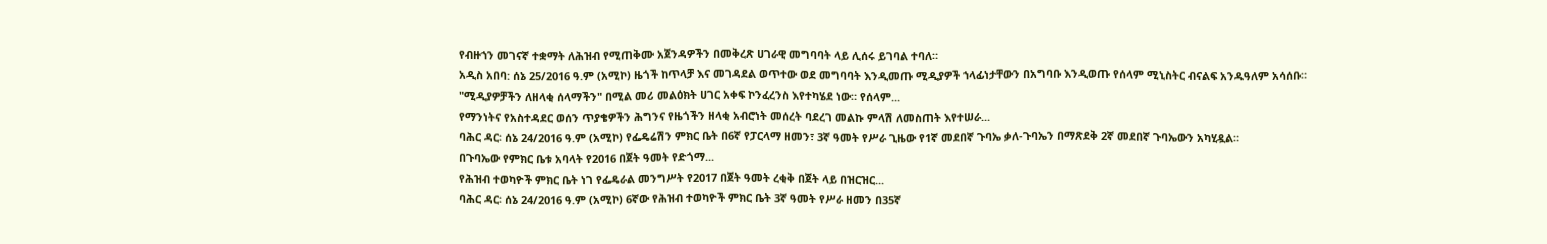የብዙኀን መገናኛ ተቋማት ለሕዝብ የሚጠቅሙ አጀንዳዎችን በመቅረጽ ሀገራዊ መግባባት ላይ ሊሰሩ ይገባል ተባለ።
አዲስ አበባ: ሰኔ 25/2016 ዓ.ም (አሚኮ) ዜጎች ከጥላቻ እና መገዳደል ወጥተው ወደ መግባባት እንዲመጡ ሚዲያዎች ኀላፊነታቸውን በአግባቡ እንዲወጡ የሰላም ሚኒስትር ብናልፍ አንዱዓለም አሳሰቡ።
"ሚዲያዎቻችን ለዘላቂ ሰላማችን" በሚል መሪ መልዕክት ሀገር አቀፍ ኮንፈረንስ እየተካሄደ ነው። የሰላም...
የማንነትና የአስተዳደር ወሰን ጥያቄዎችን ሕግንና የዜጎችን ዘላቂ አብሮነት መሰረት ባደረገ መልኩ ምላሽ ለመስጠት እየተሠራ...
ባሕር ዳር፡ ሰኔ 24/2016 ዓ.ም (አሚኮ) የፌዴሬሽን ምክር ቤት በ6ኛ የፓርላማ ዘመን፣ 3ኛ ዓመት የሥራ ጊዜው የ1ኛ መደበኛ ጉባኤ ቃለ-ጉባኤን በማጽደቅ 2ኛ መደበኛ ጉባኤውን አካሂዷል።
በጉባኤው የምክር ቤቱ አባላት የ2016 በጀት ዓመት የድጎማ...
የሕዝብ ተወካዮች ምክር ቤት ነገ የፌዴራል መንግሥት የ2017 በጀት ዓመት ረቂቅ በጀት ላይ በዝርዝር...
ባሕር ዳር፡ ሰኔ 24/2016 ዓ.ም (አሚኮ) 6ኛው የሕዝብ ተወካዮች ምክር ቤት 3ኛ ዓመት የሥራ ዘመን በ35ኛ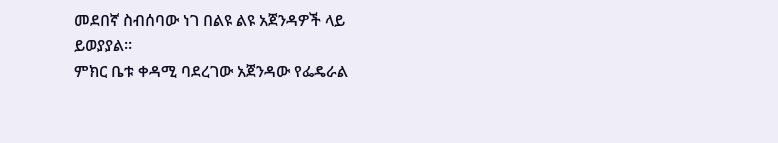መደበኛ ስብሰባው ነገ በልዩ ልዩ አጀንዳዎች ላይ ይወያያል።
ምክር ቤቱ ቀዳሚ ባደረገው አጀንዳው የፌዴራል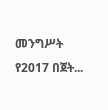መንግሥት የ2017 በጀት...